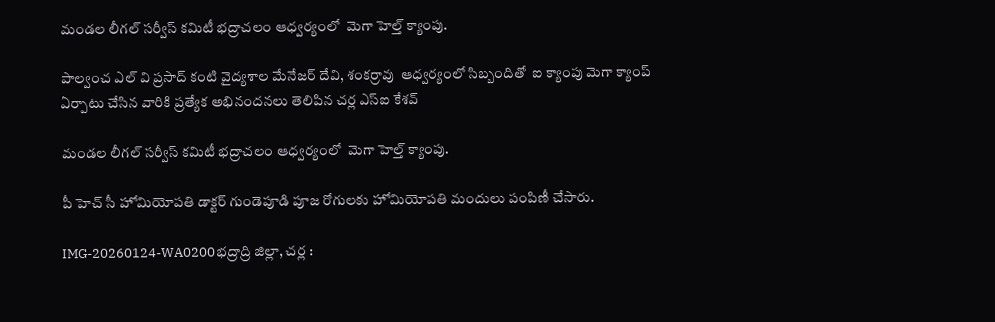మండల లీగల్ సర్వీస్ కమిటీ భద్రాచలం ఆధ్వర్యంలో  మెగా హెల్త్ క్యాంపు.

పాల్వంచ ఎల్ వి ప్రసాద్ కంటి వైద్యశాల మేనేజర్ దేవి, శంకర్రావు  ఆధ్వర్యంలో సిబ్బందితో  ఐ క్యాంపు మెగా క్యాంప్ ఏర్పాటు చేసిన వారికి ప్రత్యేక అభినందనలు తెలిపిన చర్ల ఎస్ఐ కేశవ్

మండల లీగల్ సర్వీస్ కమిటీ భద్రాచలం ఆధ్వర్యంలో  మెగా హెల్త్ క్యాంపు.

పీ హెచ్ సీ హోమియోపతి డాక్టర్ గుండెపూడి పూజ రోగులకు హోమియోపతి మందులు పంపిణీ చేసారు.

IMG-20260124-WA0200భద్రాద్రి జిల్లా, చర్ల :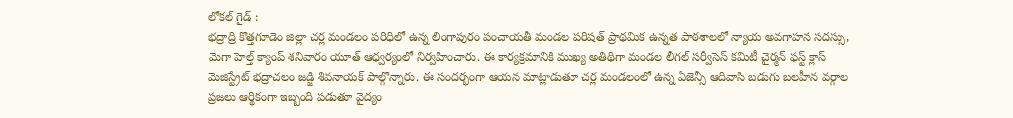లోకల్ గైడ్ :
భద్రాద్రి కొత్తగూడెం జిల్లా చర్ల మండలం పరిధిలో ఉన్న లింగాపురం పంచాయతీ మండల పరిషత్ ప్రాథమిక ఉన్నత పాఠశాలలో న్యాయ అవగాహన సదస్సు, మెగా హెల్త్ క్యాంప్ శనివారం యూత్ ఆధ్వర్యంలో నిర్వహించారు. ఈ కార్యక్రమానికి ముఖ్య అతిథిగా మండల లీగల్ సర్వీసెస్ కమిటీ చైర్మన్ ఫస్ట్ క్లాస్ మెజిస్ట్రేట్ భద్రాచలం జడ్జి శివనాయక్ పాల్గొన్నారు. ఈ సందర్భంగా ఆయన మాట్లాడుతూ చర్ల మండలంలో ఉన్న ఏజెన్సీ ఆదివాసి బడుగు బలహీన వర్గాల ప్రజలు ఆర్థికంగా ఇబ్బంది పడుతూ వైద్యం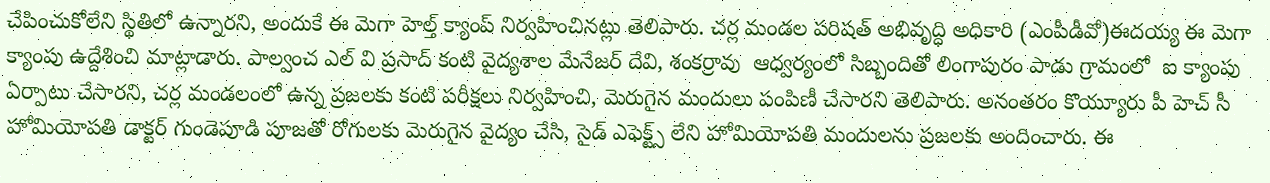చేపించుకోలేని స్థితిలో ఉన్నారని, అందుకే ఈ మెగా హెల్త్ క్యాంప్ నిర్వహించినట్లు తెలిపారు. చర్ల మండల పరిషత్ అభివృద్ధి అధికారి (ఎంపీడీవో)ఈదయ్య ఈ మెగా క్యాంపు ఉద్దేశించి మాట్లాడారు. పాల్వంచ ఎల్ వి ప్రసాద్ కంటి వైద్యశాల మేనేజర్ దేవి, శంకర్రావు  ఆధ్వర్యంలో సిబ్బందితో లింగాపురం పాడు గ్రామంలో  ఐ క్యాంపు ఏర్పాటు చేసారని, చర్ల మండలంలో ఉన్న ప్రజలకు కంటి పరీక్షలు నిర్వహించి, మెరుగైన మందులు పంపిణీ చేసారని తెలిపారు. అనంతరం కొయ్యూరు పీ హెచ్ సీ హోమియోపతి డాక్టర్ గుండెపూడి పూజతో రోగులకు మెరుగైన వైద్యం చేసి, సైడ్ ఎఫెక్ట్స్ లేని హోమియోపతి మందులను ప్రజలకు అందించారు. ఈ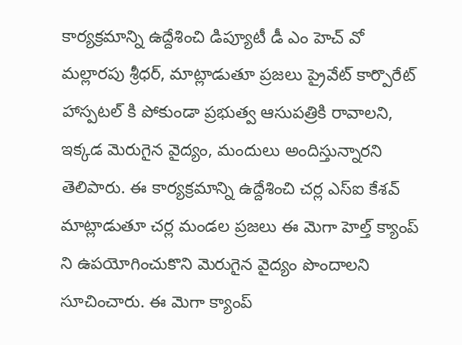కార్యక్రమాన్ని ఉద్దేశించి డిప్యూటీ డీ ఎం హెచ్ వో మల్లారపు శ్రీధర్, మాట్లాడుతూ ప్రజలు ప్రైవేట్ కార్పొరేట్ హాస్పటల్ కి పోకుండా ప్రభుత్వ ఆసుపత్రికి రావాలని, ఇక్కడ మెరుగైన వైద్యం, మందులు అందిస్తున్నారని తెలిపారు. ఈ కార్యక్రమాన్ని ఉద్దేశించి చర్ల ఎస్ఐ కేశవ్ మాట్లాడుతూ చర్ల మండల ప్రజలు ఈ మెగా హెల్త్ క్యాంప్ ని ఉపయోగించుకొని మెరుగైన వైద్యం పొందాలని సూచించారు. ఈ మెగా క్యాంప్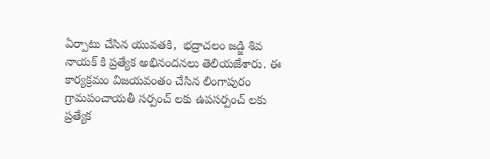ఏర్పాటు చేసిన యువతకి,  భద్రాచలం జడ్జి శివ నాయక్ కి ప్రత్యేక అభినందనలు తెలియజేశారు. ఈ కార్యక్రమం విజయవంతం చేసిన లింగాపురం గ్రామపంచాయతీ సర్పంచ్ లకు ఉపసర్పంచ్ లకు ప్రత్యేక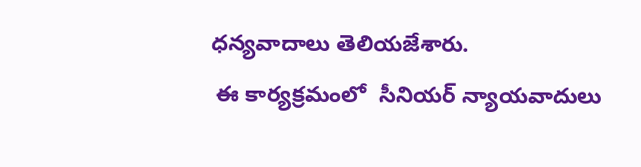ధన్యవాదాలు తెలియజేశారు.
 ఈ కార్యక్రమంలో  సీనియర్ న్యాయవాదులు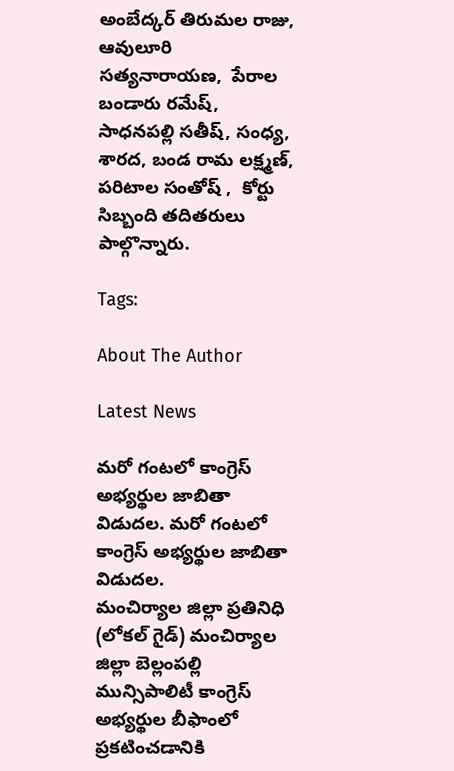అంబేద్కర్ తిరుమల రాజు,  ఆవులూరి సత్యనారాయణ,  పేరాల బండారు రమేష్,  సాధనపల్లి సతీష్, సంధ్య, శారద, బండ రామ లక్ష్మణ్, పరిటాల సంతోష్ ,  కోర్టు సిబ్బంది తదితరులు పాల్గొన్నారు.

Tags:

About The Author

Latest News

మరో గంటలో కాంగ్రెస్ అభ్యర్థుల జాబితా విడుదల. మరో గంటలో కాంగ్రెస్ అభ్యర్థుల జాబితా విడుదల.
మంచిర్యాల జిల్లా ప్రతినిధి (లోకల్ గైడ్) మంచిర్యాల జిల్లా బెల్లంపల్లి మున్సిపాలిటీ కాంగ్రెస్ అభ్యర్థుల బీఫాంలో ప్రకటించడానికి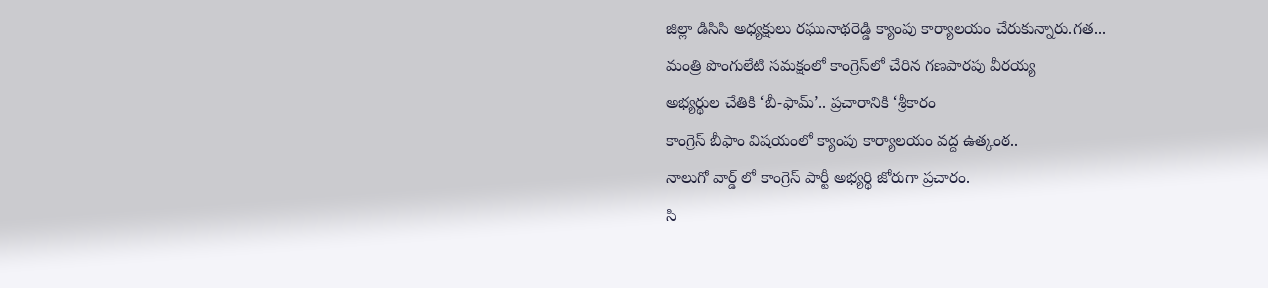జిల్లా డిసిసి అధ్యక్షులు రఘునాథరెడ్డి క్యాంపు కార్యాలయం చేరుకున్నారు.గత...
మంత్రి పొంగులేటి సమక్షంలో కాంగ్రెస్‌లో చేరిన గణపారపు వీరయ్య
అభ్యర్థుల చేతికి ‘బీ-ఫామ్‌’.. ప్రచారానికి ‘శ్రీకారం
కాంగ్రెస్ బీఫాం విషయంలో క్యాంపు కార్యాలయం వద్ద ఉత్కంఠ..
నాలుగో వార్డ్ లో కాంగ్రెస్ పార్టీ అభ్యర్థి జోరుగా ప్రచారం.
సి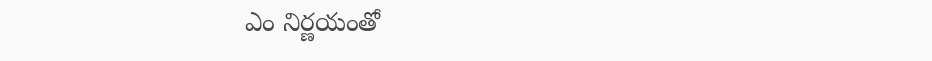ఎం నిర్ణయంతో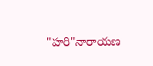"హరి"నారాయణ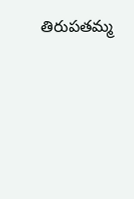తిరుపతమ్మ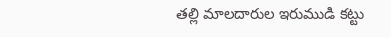తల్లి మాలదారుల ఇరుముడి కట్టు